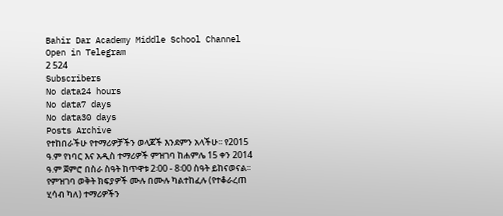Bahir Dar Academy Middle School Channel
Open in Telegram
2 524
Subscribers
No data24 hours
No data7 days
No data30 days
Posts Archive
የተከበራችሁ የተማሪዎቻችን ወላጆች እንደምን አላችሁ፡፡ የ2015 ዓ.ም የነባር እና አዲስ ተማሪዎች ምዝገባ ከሐምሌ 15 ቀን 2014 ዓ.ም ጀምሮ በስራ ስዓት ከጥዋቱ 2፡00 - 8፡00 ስዓት ይከናወናል፡፡ የምዝገባ ወቅት ክፍያዎች ሙሉ በሙሉ ካልተከፈሉ (የተቆራረጠ ሂሳብ ካለ) ተማሪዎችን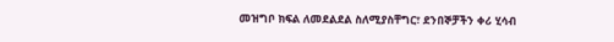መዝግቦ ክፍል ለመደልደል ስለሚያስቸግር፣ ደንበኞቻችን ቀሪ ሂሳብ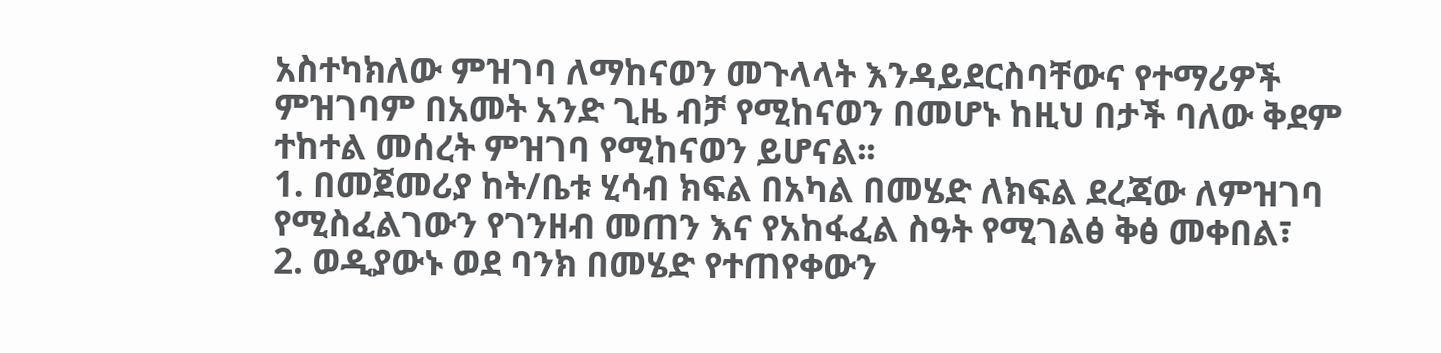አስተካክለው ምዝገባ ለማከናወን መጉላላት እንዳይደርስባቸውና የተማሪዎች ምዝገባም በአመት አንድ ጊዜ ብቻ የሚከናወን በመሆኑ ከዚህ በታች ባለው ቅደም ተከተል መሰረት ምዝገባ የሚከናወን ይሆናል፡፡
1. በመጀመሪያ ከት/ቤቱ ሂሳብ ክፍል በአካል በመሄድ ለክፍል ደረጃው ለምዝገባ የሚስፈልገውን የገንዘብ መጠን እና የአከፋፈል ስዓት የሚገልፅ ቅፅ መቀበል፣
2. ወዲያውኑ ወደ ባንክ በመሄድ የተጠየቀውን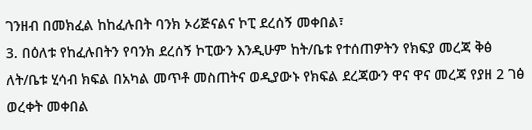ገንዘብ በመክፈል ከከፈሉበት ባንክ ኦሪጅናልና ኮፒ ደረሰኝ መቀበል፣
3. በዕለቱ የከፈሉበትን የባንክ ደረሰኝ ኮፒውን እንዲሁም ከት/ቤቱ የተሰጠዎትን የክፍያ መረጃ ቅፅ ለት/ቤቱ ሂሳብ ክፍል በአካል መጥቶ መስጠትና ወዲያውኑ የክፍል ደረጃውን ዋና ዋና መረጃ የያዘ 2 ገፅ ወረቀት መቀበል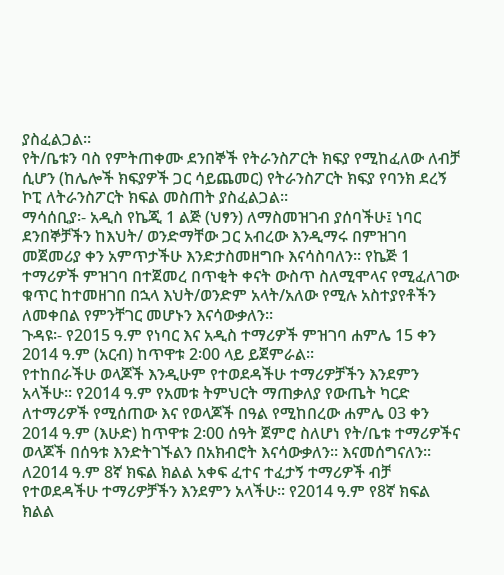ያስፈልጋል፡፡
የት/ቤቱን ባስ የምትጠቀሙ ደንበኞች የትራንስፖርት ክፍያ የሚከፈለው ለብቻ ሲሆን (ከሌሎች ክፍያዎች ጋር ሳይጨመር) የትራንስፖርት ክፍያ የባንክ ደረኝ ኮፒ ለትራንስፖርት ክፍል መስጠት ያስፈልጋል፡፡
ማሳሰቢያ፡- አዲስ የኬጂ 1 ልጅ (ህፃን) ለማስመዝገብ ያሰባችሁ፤ ነባር ደንበኞቻችን ከእህት/ ወንድማቸው ጋር አብረው እንዲማሩ በምዝገባ መጀመሪያ ቀን አምጥታችሁ እንድታስመዘግቡ እናሳስባለን፡፡ የኬጅ 1 ተማሪዎች ምዝገባ በተጀመረ በጥቂት ቀናት ውስጥ ስለሚሞላና የሚፈለገው ቁጥር ከተመዘገበ በኋላ እህት/ወንድም አላት/አለው የሚሉ አስተያየቶችን ለመቀበል የምንቸገር መሆኑን እናሳውቃለን፡፡
ጉዳዩ፡- የ2015 ዓ.ም የነባር እና አዲስ ተማሪዎች ምዝገባ ሐምሌ 15 ቀን 2014 ዓ.ም (አርብ) ከጥዋቱ 2፡00 ላይ ይጀምራል፡፡
የተከበራችሁ ወላጆች እንዲሁም የተወደዳችሁ ተማሪዎቻችን እንደምን አላችሁ፡፡ የ2014 ዓ.ም የአመቱ ትምህርት ማጠቃለያ የውጤት ካርድ ለተማሪዎች የሚሰጠው እና የወላጆች በዓል የሚከበረው ሐምሌ 03 ቀን 2014 ዓ.ም (እሁድ) ከጥዋቱ 2፡00 ሰዓት ጀምሮ ስለሆነ የት/ቤቱ ተማሪዎችና ወላጆች በሰዓቱ እንድትገኙልን በአክብሮት እናሳውቃለን፡፡ እናመሰግናለን፡፡
ለ2014 ዓ.ም 8ኛ ክፍል ክልል አቀፍ ፈተና ተፈታኝ ተማሪዎች ብቻ
የተወደዳችሁ ተማሪዎቻችን እንደምን አላችሁ፡፡ የ2014 ዓ.ም የ8ኛ ክፍል ክልል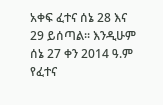አቀፍ ፈተና ሰኔ 28 እና 29 ይሰጣል፡፡ እንዲሁም ሰኔ 27 ቀን 2014 ዓ.ም የፈተና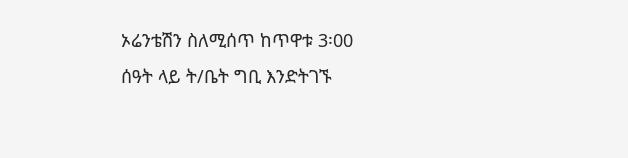ኦሬንቴሽን ስለሚሰጥ ከጥዋቱ 3፡00 ሰዓት ላይ ት/ቤት ግቢ እንድትገኙ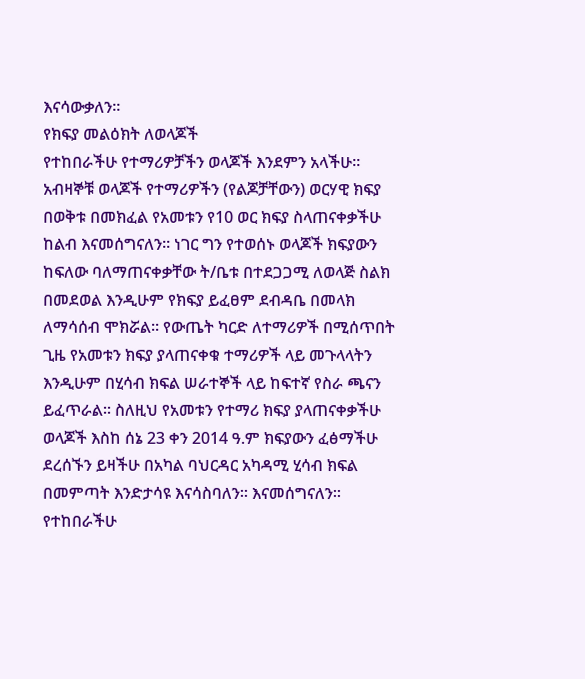እናሳውቃለን፡፡
የክፍያ መልዕክት ለወላጆች
የተከበራችሁ የተማሪዎቻችን ወላጆች እንደምን አላችሁ፡፡ አብዛኞቹ ወላጆች የተማሪዎችን (የልጆቻቸውን) ወርሃዊ ክፍያ በወቅቱ በመክፈል የአመቱን የ10 ወር ክፍያ ስላጠናቀቃችሁ ከልብ እናመሰግናለን፡፡ ነገር ግን የተወሰኑ ወላጆች ክፍያውን ከፍለው ባለማጠናቀቃቸው ት/ቤቱ በተደጋጋሚ ለወላጅ ስልክ በመደወል እንዲሁም የክፍያ ይፈፀም ደብዳቤ በመላክ ለማሳሰብ ሞክሯል፡፡ የውጤት ካርድ ለተማሪዎች በሚሰጥበት ጊዜ የአመቱን ክፍያ ያላጠናቀቁ ተማሪዎች ላይ መጉላላትን እንዲሁም በሂሳብ ክፍል ሠራተኞች ላይ ከፍተኛ የስራ ጫናን ይፈጥራል፡፡ ስለዚህ የአመቱን የተማሪ ክፍያ ያላጠናቀቃችሁ ወላጆች እስከ ሰኔ 23 ቀን 2014 ዓ.ም ክፍያውን ፈፅማችሁ ደረሰኙን ይዛችሁ በአካል ባህርዳር አካዳሚ ሂሳብ ክፍል በመምጣት እንድታሳዩ እናሳስባለን፡፡ እናመሰግናለን፡፡
የተከበራችሁ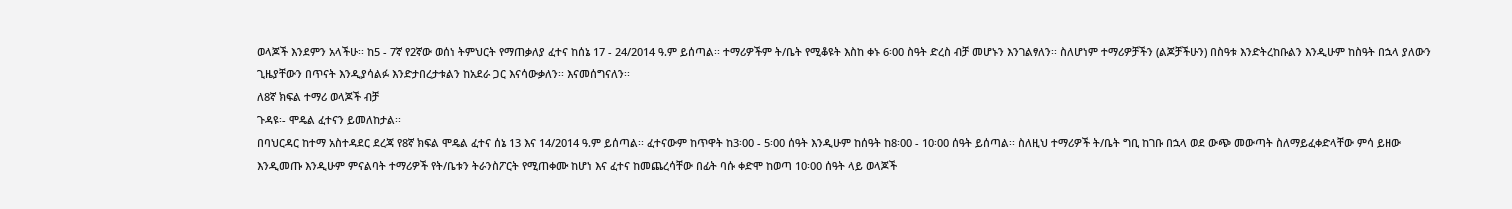ወላጆች እንደምን አላችሁ፡፡ ከ5 - 7ኛ የ2ኛው ወሰነ ትምህርት የማጠቃለያ ፈተና ከሰኔ 17 - 24/2014 ዓ.ም ይሰጣል፡፡ ተማሪዎችም ት/ቤት የሚቆዩት እስከ ቀኑ 6፡00 ስዓት ድረስ ብቻ መሆኑን እንገልፃለን፡፡ ስለሆነም ተማሪዎቻችን (ልጆቻችሁን) በስዓቱ እንድትረከቡልን እንዲሁም ከስዓት በኋላ ያለውን ጊዜያቸውን በጥናት እንዲያሳልፉ እንድታበረታቱልን ከአደራ ጋር እናሳውቃለን፡፡ እናመሰግናለን፡፡
ለ8ኛ ክፍል ተማሪ ወላጆች ብቻ
ጉዳዩ፡- ሞዴል ፈተናን ይመለከታል፡፡
በባህርዳር ከተማ አስተዳደር ደረጃ የ8ኛ ክፍል ሞዴል ፈተና ሰኔ 13 እና 14/2014 ዓ.ም ይሰጣል፡፡ ፈተናውም ከጥዋት ከ3፡00 - 5፡00 ሰዓት እንዲሁም ከሰዓት ከ8፡00 - 10፡00 ሰዓት ይሰጣል፡፡ ስለዚህ ተማሪዎች ት/ቤት ግቢ ከገቡ በኋላ ወደ ውጭ መውጣት ስለማይፈቀድላቸው ምሳ ይዘው እንዲመጡ እንዲሁም ምናልባት ተማሪዎች የት/ቤቱን ትራንስፖርት የሚጠቀሙ ከሆነ እና ፈተና ከመጨረሳቸው በፊት ባሱ ቀድሞ ከወጣ 10፡00 ሰዓት ላይ ወላጆች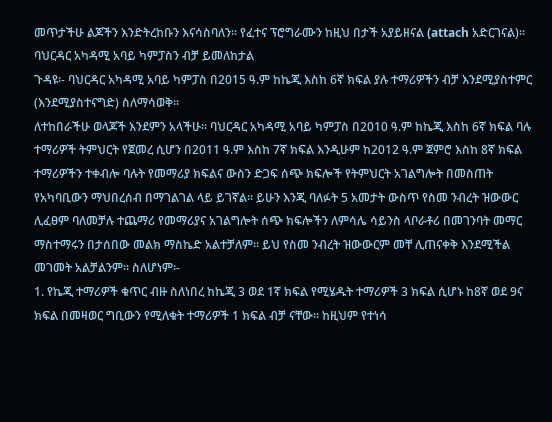መጥታችሁ ልጆችን እንድትረከቡን እናሳስባለን፡፡ የፈተና ፕሮግራሙን ከዚህ በታች አያይዘናል (attach አድርገናል)፡፡
ባህርዳር አካዳሚ አባይ ካምፓስን ብቻ ይመለከታል
ጉዳዩ፡- ባህርዳር አካዳሚ አባይ ካምፓስ በ2015 ዓ.ም ከኬጂ እስከ 6ኛ ክፍል ያሉ ተማሪዎችን ብቻ እንደሚያስተምር (እንደሚያስተናግድ) ስለማሳወቅ፡፡
ለተከበራችሁ ወላጆች እንደምን አላችሁ፡፡ ባህርዳር አካዳሚ አባይ ካምፓስ በ2010 ዓ.ም ከኬጂ እስከ 6ኛ ክፍል ባሉ ተማሪዎች ትምህርት የጀመረ ሲሆን በ2011 ዓ.ም እስከ 7ኛ ክፍል እንዲሁም ከ2012 ዓ.ም ጀምሮ እስከ 8ኛ ክፍል ተማሪዎችን ተቀብሎ ባሉት የመማሪያ ክፍልና ውስን ድጋፍ ሰጭ ክፍሎች የትምህርት አገልግሎት በመስጠት የአካባቢውን ማህበረሰብ በማገልገል ላይ ይገኛል፡፡ ይሁን እንጂ ባለፉት 5 አመታት ውስጥ የስመ ንብረት ዝውውር ሊፈፀም ባለመቻሉ ተጨማሪ የመማሪያና አገልግሎት ሰጭ ክፍሎችን ለምሳሌ ሳይንስ ላቦራቶሪ በመገንባት መማር ማስተማሩን በታሰበው መልክ ማስኬድ አልተቻለም፡፡ ይህ የስመ ንብረት ዝውውርም መቸ ሊጠናቀቅ እንደሚችል መገመት አልቻልንም፡፡ ስለሆነም፡-
1. የኬጂ ተማሪዎች ቁጥር ብዙ ስለነበረ ከኬጂ 3 ወደ 1ኛ ክፍል የሚሄዱት ተማሪዎች 3 ክፍል ሲሆኑ ከ8ኛ ወደ 9ና ክፍል በመዛወር ግቢውን የሚለቁት ተማሪዎች 1 ክፍል ብቻ ናቸው፡፡ ከዚህም የተነሳ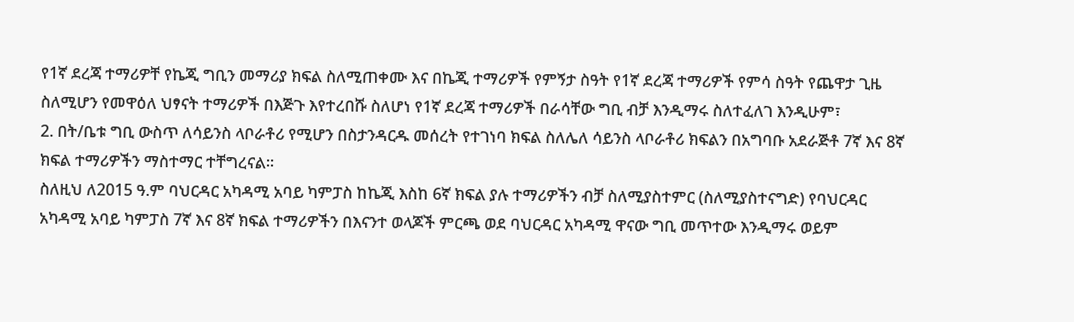የ1ኛ ደረጃ ተማሪዎቸ የኬጂ ግቢን መማሪያ ክፍል ስለሚጠቀሙ እና በኬጂ ተማሪዎች የምኝታ ስዓት የ1ኛ ደረጃ ተማሪዎች የምሳ ስዓት የጨዋታ ጊዜ ስለሚሆን የመዋዕለ ህፃናት ተማሪዎች በእጅጉ እየተረበሹ ስለሆነ የ1ኛ ደረጃ ተማሪዎች በራሳቸው ግቢ ብቻ እንዲማሩ ስለተፈለገ እንዲሁም፣
2. በት/ቤቱ ግቢ ውስጥ ለሳይንስ ላቦራቶሪ የሚሆን በስታንዳርዱ መሰረት የተገነባ ክፍል ስለሌለ ሳይንስ ላቦራቶሪ ክፍልን በአግባቡ አደራጅቶ 7ኛ እና 8ኛ ክፍል ተማሪዎችን ማስተማር ተቸግረናል፡፡
ስለዚህ ለ2015 ዓ.ም ባህርዳር አካዳሚ አባይ ካምፓስ ከኬጂ እስከ 6ኛ ክፍል ያሉ ተማሪዎችን ብቻ ስለሚያስተምር (ስለሚያስተናግድ) የባህርዳር አካዳሚ አባይ ካምፓስ 7ኛ እና 8ኛ ክፍል ተማሪዎችን በእናንተ ወላጆች ምርጫ ወደ ባህርዳር አካዳሚ ዋናው ግቢ መጥተው እንዲማሩ ወይም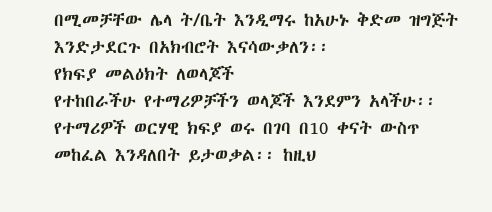በሚመቻቸው ሌላ ት/ቤት እንዲማሩ ከአሁኑ ቅድመ ዝግጅት እንድታደርጉ በአክብሮት እናሳውቃለን፡፡
የክፍያ መልዕክት ለወላጆች
የተከበራችሁ የተማሪዎቻችን ወላጆች እንደምን አላችሁ፡፡ የተማሪዎች ወርሃዊ ክፍያ ወሩ በገባ በ10 ቀናት ውስጥ መከፈል እንዳለበት ይታወቃል፡፡ ከዚህ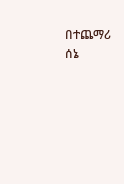በተጨማሪ ሰኔ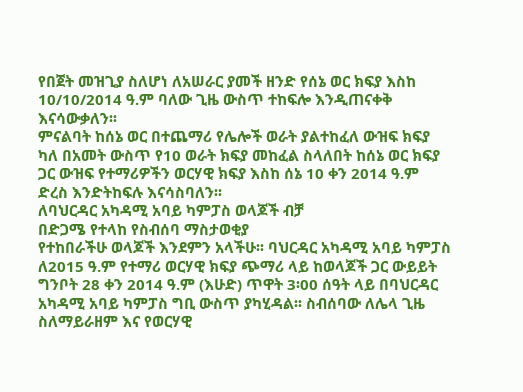የበጀት መዝጊያ ስለሆነ ለአሠራር ያመች ዘንድ የሰኔ ወር ክፍያ እስከ 10/10/2014 ዓ.ም ባለው ጊዜ ውስጥ ተከፍሎ እንዲጠናቀቅ እናሳውቃለን፡፡
ምናልባት ከሰኔ ወር በተጨማሪ የሌሎች ወራት ያልተከፈለ ውዝፍ ክፍያ ካለ በአመት ውስጥ የ10 ወራት ክፍያ መከፈል ስላለበት ከሰኔ ወር ክፍያ ጋር ውዝፍ የተማሪዎችን ወርሃዊ ክፍያ እስከ ሰኔ 10 ቀን 2014 ዓ.ም ድረስ እንድትከፍሉ እናሳስባለን፡፡
ለባህርዳር አካዳሚ አባይ ካምፓስ ወላጆች ብቻ
በድጋሜ የተላከ የስብሰባ ማስታወቂያ
የተከበራችሁ ወላጆች እንደምን አላችሁ፡፡ ባህርዳር አካዳሚ አባይ ካምፓስ ለ2015 ዓ.ም የተማሪ ወርሃዊ ክፍያ ጭማሪ ላይ ከወላጆች ጋር ውይይት ግንቦት 28 ቀን 2014 ዓ.ም (እሁድ) ጥዋት 3፡00 ሰዓት ላይ በባህርዳር አካዳሚ አባይ ካምፓስ ግቢ ውስጥ ያካሂዳል፡፡ ስብሰባው ለሌላ ጊዜ ስለማይራዘም እና የወርሃዊ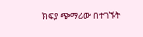ክፍያ ጭማሪው በተገኙት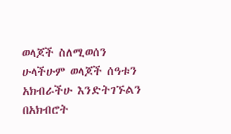ወላጆች ስለሚወሰን ሁላችሁም ወላጆች ሰዓቱን አክብራችሁ እንድትገኙልን በአክብሮት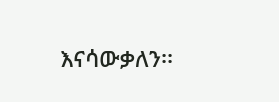እናሳውቃለን፡፡